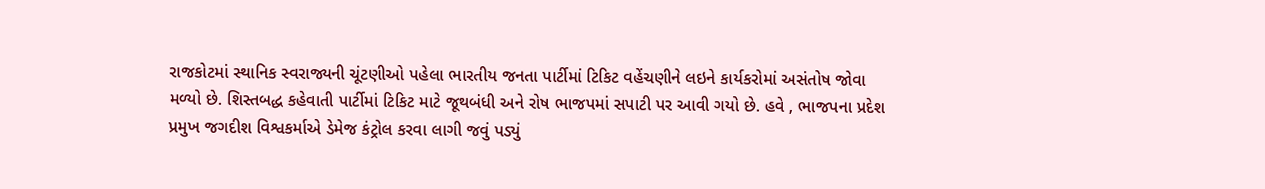રાજકોટમાં સ્થાનિક સ્વરાજ્યની ચૂંટણીઓ પહેલા ભારતીય જનતા પાર્ટીમાં ટિકિટ વહેંચણીને લઇને કાર્યકરોમાં અસંતોષ જોવા મળ્યો છે. શિસ્તબદ્ધ કહેવાતી પાર્ટીમાં ટિકિટ માટે જૂથબંધી અને રોષ ભાજપમાં સપાટી પર આવી ગયો છે. હવે , ભાજપના પ્રદેશ પ્રમુખ જગદીશ વિશ્વકર્માએ ડેમેજ કંટ્રોલ કરવા લાગી જવું પડ્યું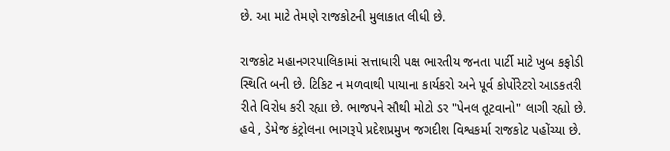છે. આ માટે તેમણે રાજકોટની મુલાકાત લીધી છે.

રાજકોટ મહાનગરપાલિકામાં સત્તાધારી પક્ષ ભારતીય જનતા પાર્ટી માટે ખુબ કફોડી સ્થિતિ બની છે. ટિકિટ ન મળવાથી પાયાના કાર્યકરો અને પૂર્વ કોર્પોરેટરો આડકતરી રીતે વિરોધ કરી રહ્યા છે. ભાજપને સૌથી મોટો ડર "પેનલ તૂટવાનો" લાગી રહ્યો છે. હવે , ડેમેજ કંટ્રોલના ભાગરૂપે પ્રદેશપ્રમુખ જગદીશ વિશ્વકર્મા રાજકોટ પહોંચ્યા છે.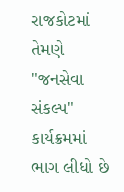રાજકોટમાં તેમણે "જનસેવા સંકલ્પ" કાર્યક્રમમાં ભાગ લીધો છે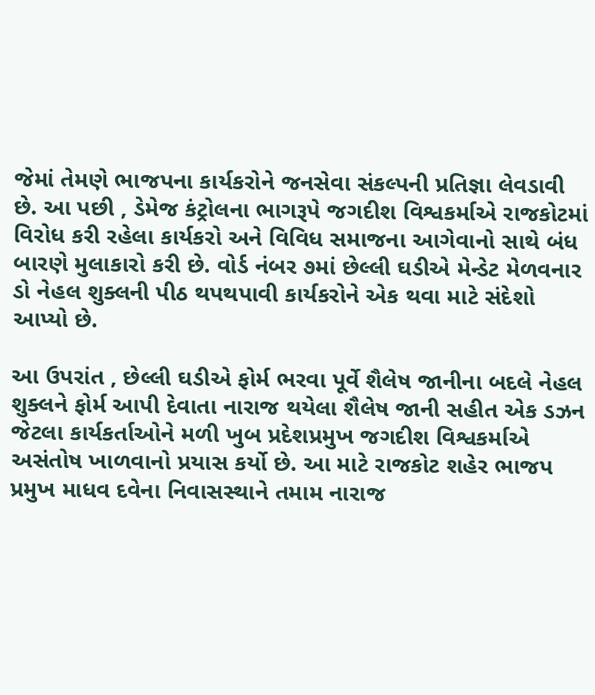જેમાં તેમણે ભાજપના કાર્યકરોને જનસેવા સંકલ્પની પ્રતિજ્ઞા લેવડાવી છે. આ પછી , ડેમેજ કંટ્રોલના ભાગરૂપે જગદીશ વિશ્વકર્માએ રાજકોટમાં વિરોધ કરી રહેલા કાર્યકરો અને વિવિધ સમાજના આગેવાનો સાથે બંધ બારણે મુલાકારો કરી છે. વોર્ડ નંબર ૭માં છેલ્લી ઘડીએ મેન્ડેટ મેળવનાર ડો નેહલ શુક્લની પીઠ થપથપાવી કાર્યકરોને એક થવા માટે સંદેશો આપ્યો છે.

આ ઉપરાંત , છેલ્લી ઘડીએ ફોર્મ ભરવા પૂર્વે શૈલેષ જાનીના બદલે નેહલ શુક્લને ફોર્મ આપી દેવાતા નારાજ થયેલા શૈલેષ જાની સહીત એક ડઝન જેટલા કાર્યકર્તાઓને મળી ખુબ પ્રદેશપ્રમુખ જગદીશ વિશ્વકર્માએ અસંતોષ ખાળવાનો પ્રયાસ કર્યો છે. આ માટે રાજકોટ શહેર ભાજપ પ્રમુખ માધવ દવેના નિવાસસ્થાને તમામ નારાજ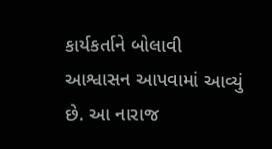કાર્યકર્તાને બોલાવી આશ્વાસન આપવામાં આવ્યું છે. આ નારાજ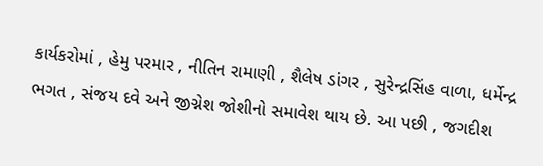કાર્યકરોમાં , હેમુ પરમાર , નીતિન રામાણી , શૈલેષ ડાંગર , સુરેન્દ્રસિંહ વાળા, ધર્મેન્દ્ર ભગત , સંજય દવે અને જીગ્નેશ જોશીનો સમાવેશ થાય છે. આ પછી , જગદીશ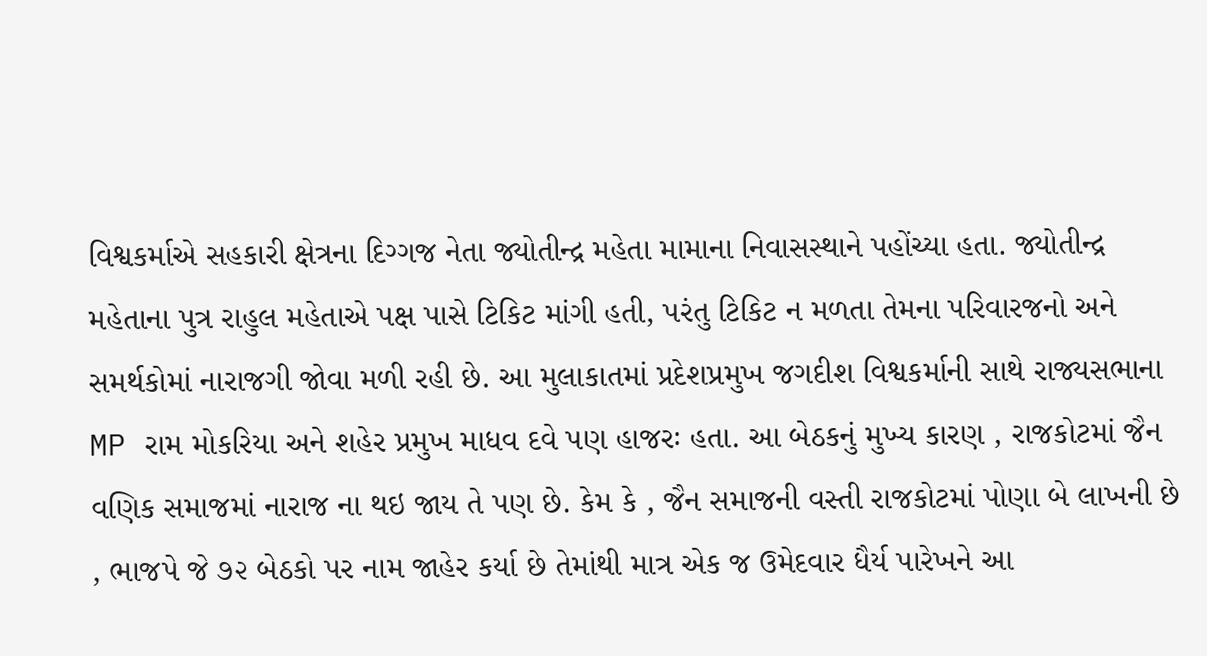વિશ્વકર્માએ સહકારી ક્ષેત્રના દિગ્ગજ નેતા જ્યોતીન્દ્ર મહેતા મામાના નિવાસસ્થાને પહોંચ્યા હતા. જ્યોતીન્દ્ર મહેતાના પુત્ર રાહુલ મહેતાએ પક્ષ પાસે ટિકિટ માંગી હતી, પરંતુ ટિકિટ ન મળતા તેમના પરિવારજનો અને સમર્થકોમાં નારાજગી જોવા મળી રહી છે. આ મુલાકાતમાં પ્રદેશપ્રમુખ જગદીશ વિશ્વકર્માની સાથે રાજ્યસભાના MP રામ મોકરિયા અને શહેર પ્રમુખ માધવ દવે પણ હાજરઃ હતા. આ બેઠકનું મુખ્ય કારણ , રાજકોટમાં જૈન વણિક સમાજમાં નારાજ ના થઇ જાય તે પણ છે. કેમ કે , જૈન સમાજની વસ્તી રાજકોટમાં પોણા બે લાખની છે , ભાજપે જે ૭૨ બેઠકો પર નામ જાહેર કર્યા છે તેમાંથી માત્ર એક જ ઉમેદવાર ધૈર્ય પારેખને આ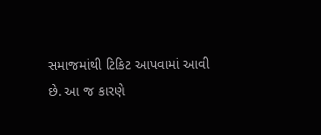સમાજમાંથી ટિકિટ આપવામાં આવી છે. આ જ કારણે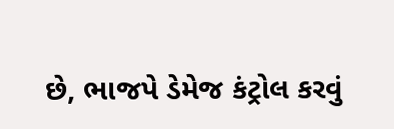છે, ભાજપે ડેમેજ કંટ્રોલ કરવું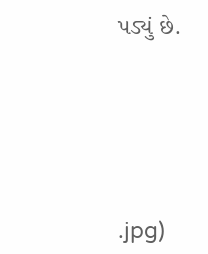પડ્યું છે.






.jpg)